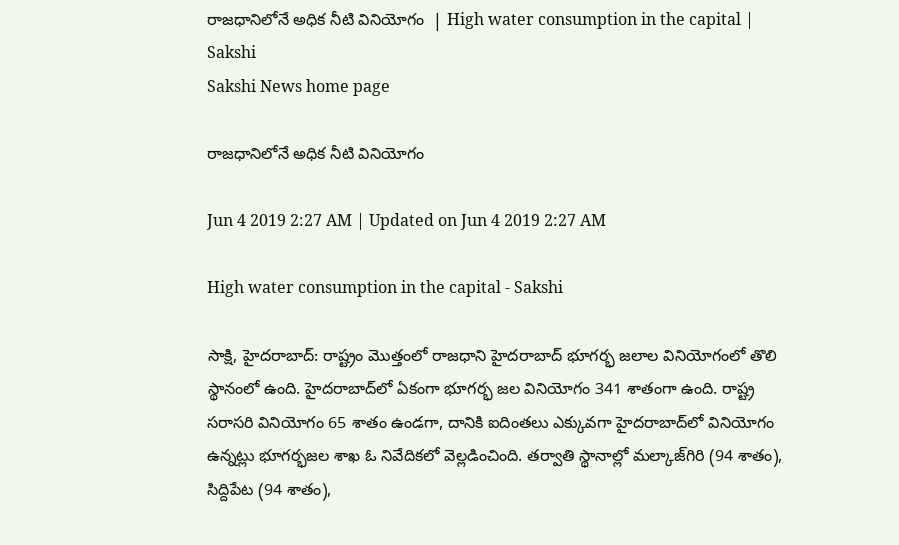రాజధానిలోనే అధిక నీటి వినియోగం  | High water consumption in the capital | Sakshi
Sakshi News home page

రాజధానిలోనే అధిక నీటి వినియోగం

Jun 4 2019 2:27 AM | Updated on Jun 4 2019 2:27 AM

High water consumption in the capital - Sakshi

సాక్షి, హైదరాబాద్‌: రాష్ట్రం మొత్తంలో రాజధాని హైదరాబాద్‌ భూగర్భ జలాల వినియోగంలో తొలి స్థానంలో ఉంది. హైదరాబాద్‌లో ఏకంగా భూగర్భ జల వినియోగం 341 శాతంగా ఉంది. రాష్ట్ర సరాసరి వినియోగం 65 శాతం ఉండగా, దానికి ఐదింతలు ఎక్కువగా హైదరాబాద్‌లో వినియోగం ఉన్నట్లు భూగర్భజల శాఖ ఓ నివేదికలో వెల్లడించింది. తర్వాతి స్థానాల్లో మల్కాజ్‌గిరి (94 శాతం), సిద్దిపేట (94 శాతం),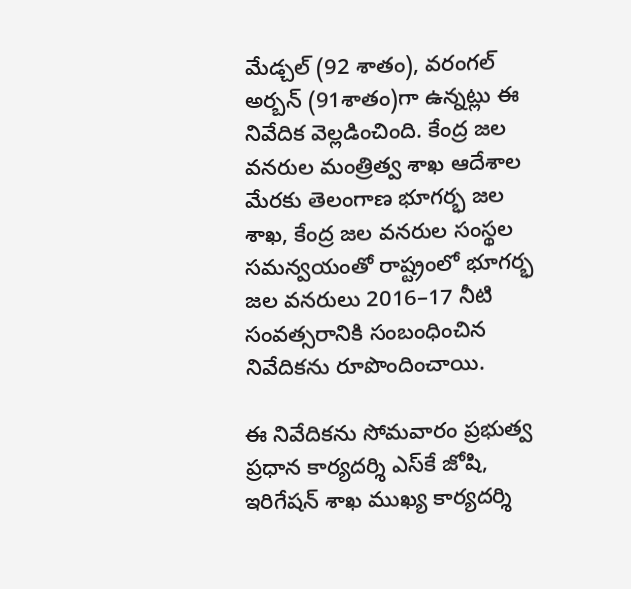మేడ్చల్‌ (92 శాతం), వరంగల్‌ అర్బన్‌ (91శాతం)గా ఉన్నట్లు ఈ నివేదిక వెల్లడించింది. కేంద్ర జల వనరుల మంత్రిత్వ శాఖ ఆదేశాల మేరకు తెలంగాణ భూగర్భ జల శాఖ, కేంద్ర జల వనరుల సంస్థల సమన్వయంతో రాష్ట్రంలో భూగర్భ జల వనరులు 2016–17 నీటి సంవత్సరానికి సంబంధించిన నివేదికను రూపొందించాయి.

ఈ నివేదికను సోమవారం ప్రభుత్వ ప్రధాన కార్యదర్శి ఎస్‌కే జోషి, ఇరిగేషన్‌ శాఖ ముఖ్య కార్యదర్శి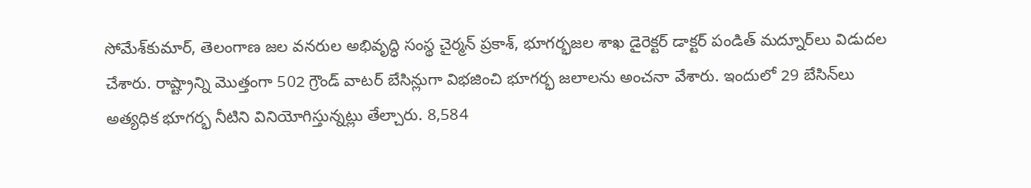సోమేశ్‌కుమార్, తెలంగాణ జల వనరుల అభివృద్ధి సంస్థ చైర్మన్‌ ప్రకాశ్, భూగర్భజల శాఖ డైరెక్టర్‌ డాక్టర్‌ పండిత్‌ మద్నూర్‌లు విడుదల చేశారు. రాష్ట్రాన్ని మొత్తంగా 502 గ్రౌండ్‌ వాటర్‌ బేసిన్లుగా విభజించి భూగర్భ జలాలను అంచనా వేశారు. ఇందులో 29 బేసిన్‌లు అత్యధిక భూగర్భ నీటిని వినియోగిస్తున్నట్లు తేల్చారు. 8,584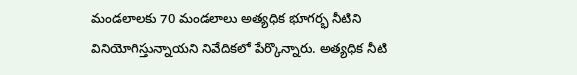మండలాలకు 70 మండలాలు అత్యధిక భూగర్భ నీటిని వినియోగిస్తున్నాయని నివేదికలో పేర్కొన్నారు. అత్యధిక నీటి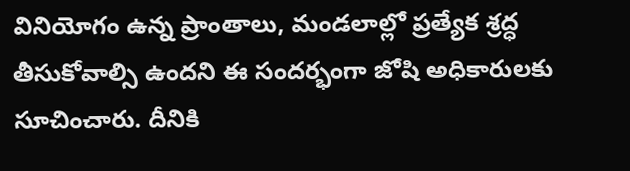వినియోగం ఉన్న ప్రాంతాలు, మండలాల్లో ప్రత్యేక శ్రద్ధ తీసుకోవాల్సి ఉందని ఈ సందర్భంగా జోషి అధికారులకు సూచించారు. దీనికి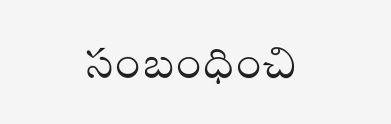సంబంధించి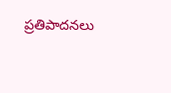ప్రతిపాదనలు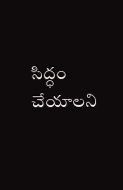సిద్ధం చేయాలని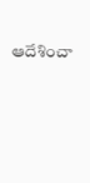ఆదేశించా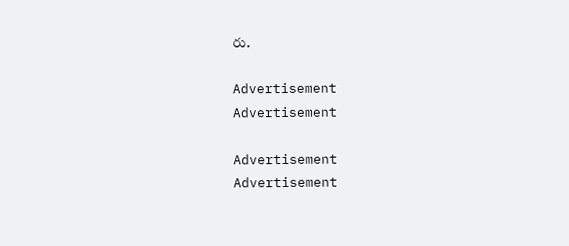రు.

Advertisement
Advertisement

Advertisement
Advertisement